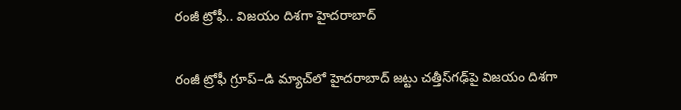రంజీ ట్రోఫీ.. విజయం దిశగా హైదరాబాద్‌

రంజీ ట్రోఫీ గ్రూప్‌‌–డి మ్యాచ్‌‌‌‌లో హైదరాబాద్‌‌‌‌ జట్టు చత్తీస్‌‌‌‌గఢ్‌‌‌‌పై విజయం దిశగా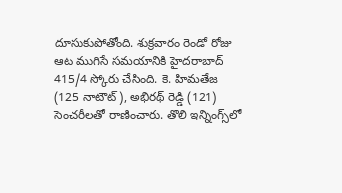దూసుకుపోతోంది. శుక్రవారం రెండో రోజు ఆట ముగిసే సమయానికి హైదరాబాద్‌‌‌‌ 415/4 స్కోరు చేసింది. కె. హిమతేజ (125 నాటౌట్), అభిరథ్ రెడ్డి (121) సెంచరీలతో రాణించారు. తొలి ఇన్నింగ్స్‌‌‌‌లో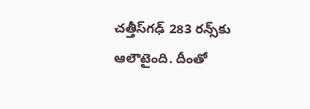చత్తీస్‌‌‌‌గఢ్ 283 రన్స్‌‌‌‌కు ఆలౌటైంది. దీంతో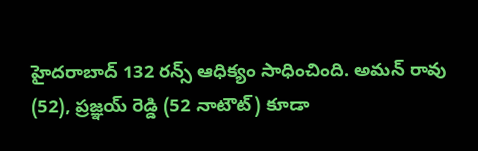హైదరాబాద్‌‌‌‌ 132 రన్స్‌‌‌‌ ఆధిక్యం సాధించింది. అమన్ రావు (52), ప్రజ్ఞయ్ రెడ్డి (52 నాటౌట్) కూడా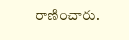రాణించారు.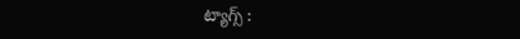ట్యాగ్స్ :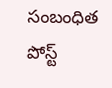సంబంధిత పోస్ట్